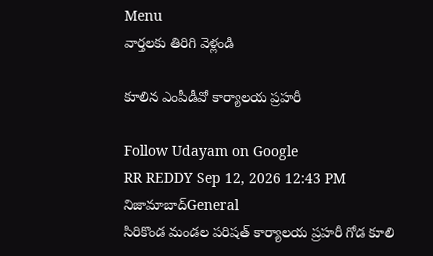Menu
వార్తలకు తిరిగి వెళ్లండి

కూలిన ఎంపీడీవో కార్యాలయ ప్రహరీ

Follow Udayam on Google
RR REDDY Sep 12, 2026 12:43 PM నిజామాబాద్General
సిరికొండ మండల పరిషత్ కార్యాలయ ప్రహరీ గోడ కూలి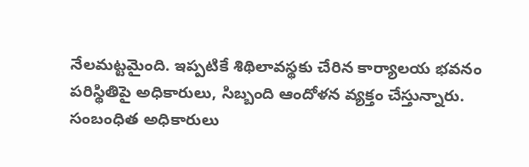నేలమట్టమైంది. ఇప్పటికే శిథిలావస్థకు చేరిన కార్యాలయ భవనం పరిస్థితిపై అధికారులు, సిబ్బంది ఆందోళన వ్యక్తం చేస్తున్నారు. సంబంధిత అధికారులు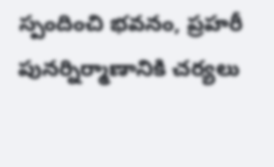స్పందించి భవనం, ప్రహరీ పునర్నిర్మాణానికి చర్యలు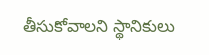తీసుకోవాలని స్థానికులు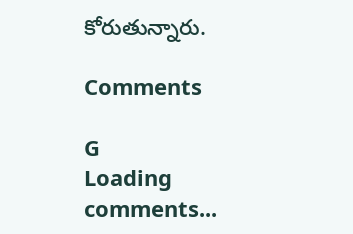కోరుతున్నారు.

Comments

G
Loading comments...